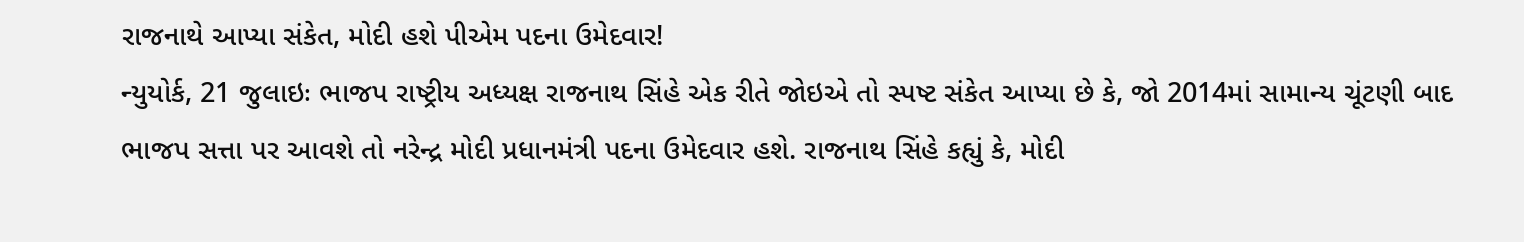રાજનાથે આપ્યા સંકેત, મોદી હશે પીએમ પદના ઉમેદવાર!
ન્યુયોર્ક, 21 જુલાઇઃ ભાજપ રાષ્ટ્રીય અધ્યક્ષ રાજનાથ સિંહે એક રીતે જોઇએ તો સ્પષ્ટ સંકેત આપ્યા છે કે, જો 2014માં સામાન્ય ચૂંટણી બાદ ભાજપ સત્તા પર આવશે તો નરેન્દ્ર મોદી પ્રધાનમંત્રી પદના ઉમેદવાર હશે. રાજનાથ સિંહે કહ્યું કે, મોદી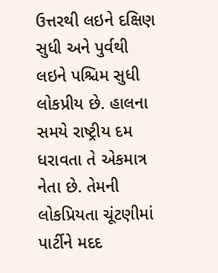ઉત્તરથી લઇને દક્ષિણ સુધી અને પુર્વથી લઇને પશ્ચિમ સુધી લોકપ્રીય છે. હાલના સમયે રાષ્ટ્રીય દમ ધરાવતા તે એકમાત્ર નેતા છે. તેમની લોકપ્રિયતા ચૂંટણીમાં પાર્ટીને મદદ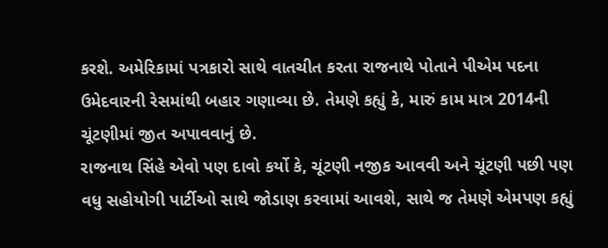કરશે. અમેરિકામાં પત્રકારો સાથે વાતચીત કરતા રાજનાથે પોતાને પીએમ પદના ઉમેદવારની રેસમાંથી બહાર ગણાવ્યા છે. તેમણે કહ્યું કે, મારું કામ માત્ર 2014ની ચૂંટણીમાં જીત અપાવવાનું છે.
રાજનાથ સિંહે એવો પણ દાવો કર્યો કે, ચૂંટણી નજીક આવવી અને ચૂંટણી પછી પણ વધુ સહોયોગી પાર્ટીઓ સાથે જોડાણ કરવામાં આવશે, સાથે જ તેમણે એમપણ કહ્યું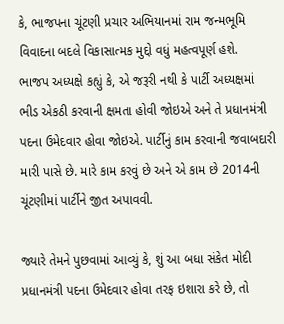કે, ભાજપના ચૂંટણી પ્રચાર અભિયાનમાં રામ જન્મભૂમિ વિવાદના બદલે વિકાસાત્મક મુદ્દો વધું મહત્વપૂર્ણ હશે.
ભાજપ અધ્યક્ષે કહ્યું કે, એ જરૂરી નથી કે પાર્ટી અધ્યક્ષમાં ભીડ એકઠી કરવાની ક્ષમતા હોવી જોઇએ અને તે પ્રધાનમંત્રી પદના ઉમેદવાર હોવા જોઇએ. પાર્ટીનું કામ કરવાની જવાબદારી મારી પાસે છે. મારે કામ કરવું છે અને એ કામ છે 2014ની ચૂંટણીમાં પાર્ટીને જીત અપાવવી.

જ્યારે તેમને પુછવામાં આવ્યું કે, શું આ બધા સંકેત મોદી પ્રધાનમંત્રી પદના ઉમેદવાર હોવા તરફ ઇશારા કરે છે, તો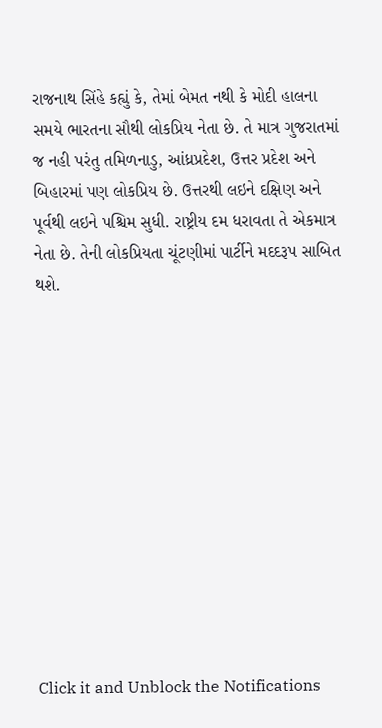રાજનાથ સિંહે કહ્યું કે, તેમાં બેમત નથી કે મોદી હાલના સમયે ભારતના સૌથી લોકપ્રિય નેતા છે. તે માત્ર ગુજરાતમાં જ નહી પરંતુ તમિળનાડુ, આંધ્રપ્રદેશ, ઉત્તર પ્રદેશ અને બિહારમાં પણ લોકપ્રિય છે. ઉત્તરથી લઇને દક્ષિણ અને પૂર્વથી લઇને પશ્ચિમ સુધી. રાષ્ટ્રીય દમ ધરાવતા તે એકમાત્ર નેતા છે. તેની લોકપ્રિયતા ચૂંટણીમાં પાર્ટીને મદદરૂપ સાબિત થશે.












Click it and Unblock the Notifications